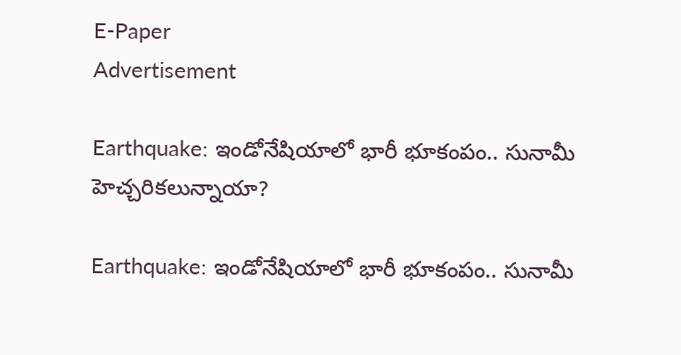E-Paper
Advertisement

Earthquake: ఇండోనేషియాలో భారీ భూకంపం.. సునామీ హెచ్చరికలున్నాయా?

Earthquake: ఇండోనేషియాలో భారీ భూకంపం.. సునామీ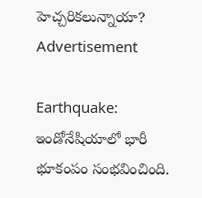హెచ్చరికలున్నాయా?
Advertisement

Earthquake: ఇండోనేషియాలో భారీ భూకంపం సంభవించింది.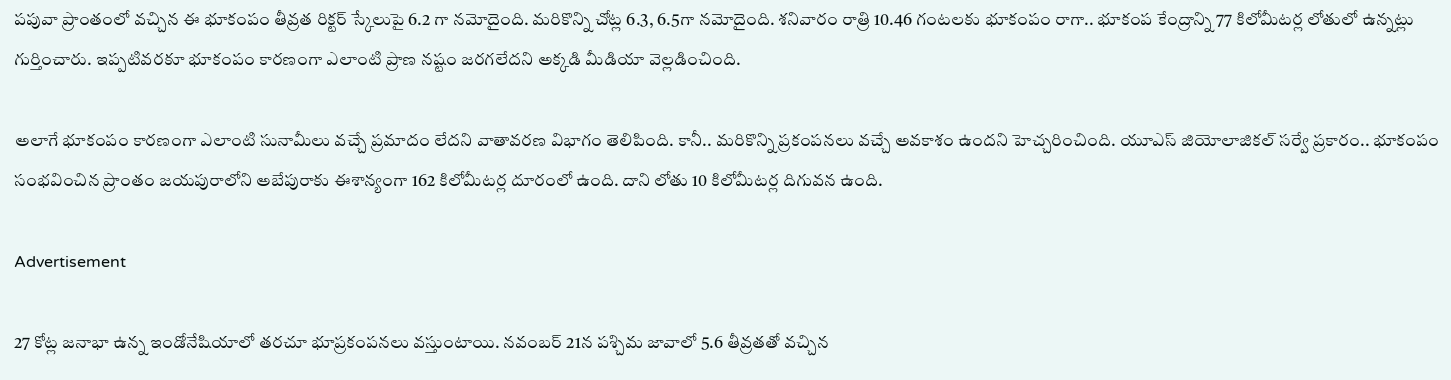పపువా ప్రాంతంలో వచ్చిన ఈ భూకంపం తీవ్రత రిక్టర్ స్కేలుపై 6.2 గా నమోదైంది. మరికొన్ని చోట్ల 6.3, 6.5గా నమోదైంది. శనివారం రాత్రి 10.46 గంటలకు భూకంపం రాగా.. భూకంప కేంద్రాన్ని 77 కిలోమీటర్ల లోతులో ఉన్నట్లు గుర్తించారు. ఇప్పటివరకూ భూకంపం కారణంగా ఎలాంటి ప్రాణ నష్టం జరగలేదని అక్కడి మీడియా వెల్లడించింది.

అలాగే భూకంపం కారణంగా ఎలాంటి సునామీలు వచ్చే ప్రమాదం లేదని వాతావరణ విభాగం తెలిపింది. కానీ.. మరికొన్ని ప్రకంపనలు వచ్చే అవకాశం ఉందని హెచ్చరించింది. యూఎస్ జియోలాజికల్ సర్వే ప్రకారం.. భూకంపం సంభవించిన ప్రాంతం జయపురాలోని అబేపురాకు ఈశాన్యంగా 162 కిలోమీటర్ల దూరంలో ఉంది. దాని లోతు 10 కిలోమీటర్ల దిగువన ఉంది.

Advertisement

27 కోట్ల జనాభా ఉన్న ఇండోనేషియాలో తరచూ భూప్రకంపనలు వస్తుంటాయి. నవంబర్ 21న పశ్చిమ జావాలో 5.6 తీవ్రతతో వచ్చిన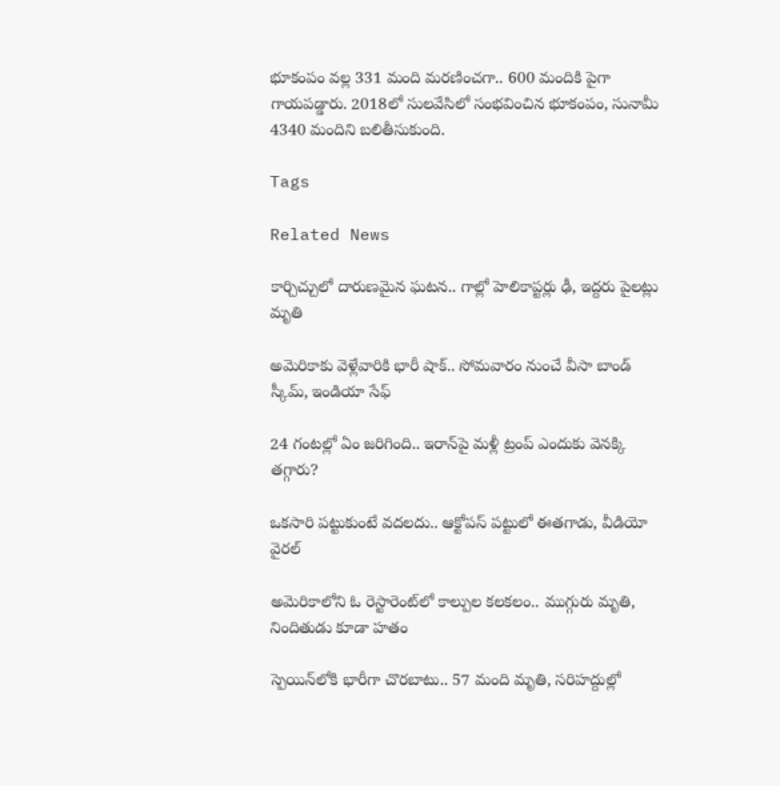భూకంపం వల్ల 331 మంది మరణించగా.. 600 మందికి పైగా గాయపడ్డారు. 2018లో సులవేసిలో సంభవించిన భూకంపం, సునామీ 4340 మందిని బలితీసుకుంది.

Tags

Related News

కార్చిచ్చులో దారుణమైన ఘటన.. గాల్లో హెలికాప్టర్లు ఢీ, ఇద్దరు పైలట్లు మృతి

అమెరికాకు వెళ్లేవారికి భారీ షాక్.. సోమవారం నుంచే వీసా బాండ్ స్కీమ్, ఇండియా సేఫ్

24 గంటల్లో ఏం జరిగింది.. ఇరాన్‌పై మళ్లీ ట్రంప్ ఎందుకు వెనక్కి తగ్గారు?

ఒకసారి పట్టుకుంటే వదలదు.. ఆక్టోపస్ పట్టులో ఈతగాడు, వీడియో వైరల్

అమెరికాలోని ఓ రెస్టారెంట్‌లో కాల్పుల కలకలం.. ముగ్గురు మృతి, నిందితుడు కూడా హతం

స్పెయిన్‌లోకి భారీగా చొరబాటు.. 57 మంది మృతి, సరిహద్దుల్లో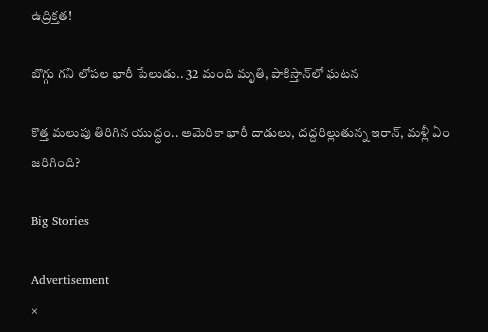ఉద్రిక్తత!

బొగ్గు గని లోపల భారీ పేలుడు.. 32 మంది మృతి, పాకిస్తాన్‌లో ఘటన

కొత్త మలుపు తిరిగిన యుద్ధం.. అమెరికా భారీ దాడులు, దద్దరిల్లుతున్న ఇరాన్‌, మళ్లీ ఏం జరిగింది?

Big Stories

Advertisement
×